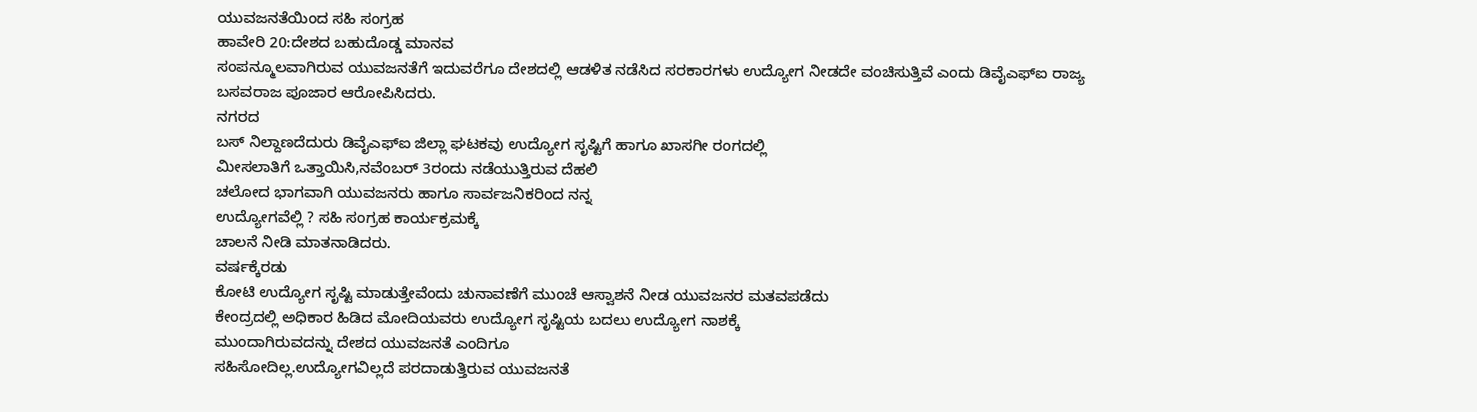ಯುವಜನತೆಯಿಂದ ಸಹಿ ಸಂಗ್ರಹ
ಹಾವೇರಿ 20:ದೇಶದ ಬಹುದೊಡ್ಡ ಮಾನವ
ಸಂಪನ್ಮೂಲವಾಗಿರುವ ಯುವಜನತೆಗೆ ಇದುವರೆಗೂ ದೇಶದಲ್ಲಿ ಆಡಳಿತ ನಡೆಸಿದ ಸರಕಾರಗಳು ಉದ್ಯೋಗ ನೀಡದೇ ವಂಚಿಸುತ್ತಿವೆ ಎಂದು ಡಿವೈಎಫ್ಐ ರಾಜ್ಯ
ಬಸವರಾಜ ಪೂಜಾರ ಆರೋಪಿಸಿದರು.
ನಗರದ
ಬಸ್ ನಿಲ್ದಾಣದೆದುರು ಡಿವೈಎಫ್ಐ ಜಿಲ್ಲಾ ಘಟಕವು ಉದ್ಯೋಗ ಸೃಷ್ಟಿಗೆ ಹಾಗೂ ಖಾಸಗೀ ರಂಗದಲ್ಲಿ
ಮೀಸಲಾತಿಗೆ ಒತ್ತಾಯಿಸಿ,ನವೆಂಬರ್ 3ರಂದು ನಡೆಯುತ್ತಿರುವ ದೆಹಲಿ
ಚಲೋದ ಭಾಗವಾಗಿ ಯುವಜನರು ಹಾಗೂ ಸಾರ್ವಜನಿಕರಿಂದ ನನ್ನ
ಉದ್ಯೋಗವೆಲ್ಲಿ ? ಸಹಿ ಸಂಗ್ರಹ ಕಾರ್ಯಕ್ರಮಕ್ಕೆ
ಚಾಲನೆ ನೀಡಿ ಮಾತನಾಡಿದರು.
ವರ್ಷಕ್ಕೆರಡು
ಕೋಟಿ ಉದ್ಯೋಗ ಸೃಷ್ಟಿ ಮಾಡುತ್ತೇವೆಂದು ಚುನಾವಣೆಗೆ ಮುಂಚೆ ಆಸ್ವಾಶನೆ ನೀಡ ಯುವಜನರ ಮತವಪಡೆದು
ಕೇಂದ್ರದಲ್ಲಿ ಅಧಿಕಾರ ಹಿಡಿದ ಮೋದಿಯವರು ಉದ್ಯೋಗ ಸೃಷ್ಟಿಯ ಬದಲು ಉದ್ಯೋಗ ನಾಶಕ್ಕೆ
ಮುಂದಾಗಿರುವದನ್ನು ದೇಶದ ಯುವಜನತೆ ಎಂದಿಗೂ
ಸಹಿಸೋದಿಲ್ಲ.ಉದ್ಯೋಗವಿಲ್ಲದೆ ಪರದಾಡುತ್ತಿರುವ ಯುವಜನತೆ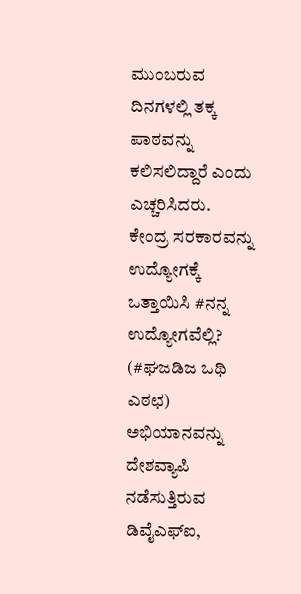ಮುಂಬರುವ
ದಿನಗಳಲ್ಲಿ ತಕ್ಕ ಪಾಠವನ್ನು ಕಲಿಸಲಿದ್ದಾರೆ ಎಂದು
ಎಚ್ಚರಿಸಿದರು.
ಕೇಂದ್ರ ಸರಕಾರವನ್ನು ಉದ್ಯೋಗಕ್ಕೆ ಒತ್ತಾಯಿಸಿ #ನನ್ನ ಉದ್ಯೋಗವೆಲ್ಲಿ? (#ಘಜಡಿಜ ಒಥಿ
ಎಠಛ) ಅಭಿಯಾನವನ್ನು ದೇಶವ್ಯಾಪಿ ನಡೆಸುತ್ತಿರುವ ಡಿವೈಎಫ್ಐ,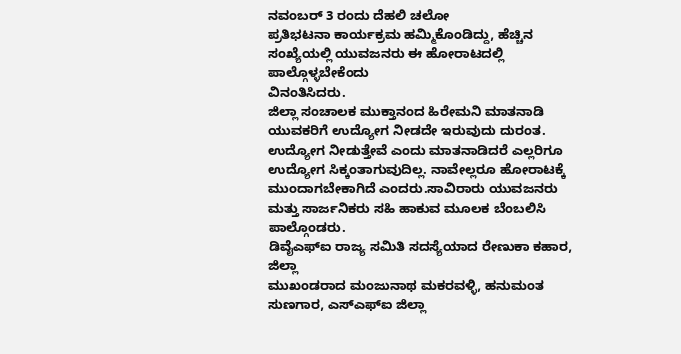ನವಂಬರ್ 3 ರಂದು ದೆಹಲಿ ಚಲೋ
ಪ್ರತಿಭಟನಾ ಕಾರ್ಯಕ್ರಮ ಹಮ್ಮಿಕೊಂಡಿದ್ದು, ಹೆಚ್ಚಿನ
ಸಂಖ್ಯೆಯಲ್ಲಿ ಯುವಜನರು ಈ ಹೋರಾಟದಲ್ಲಿ ಪಾಲ್ಗೊಳ್ಳಬೇಕೆಂದು
ವಿನಂತಿಸಿದರು.
ಜಿಲ್ಲಾ ಸಂಚಾಲಕ ಮುಕ್ತಾನಂದ ಹಿರೇಮನಿ ಮಾತನಾಡಿ ಯುವಕರಿಗೆ ಉದ್ಯೋಗ ನೀಡದೇ ಇರುವುದು ದುರಂತ. ಉದ್ಯೋಗ ನೀಡುತ್ತೇವೆ ಎಂದು ಮಾತನಾಡಿದರೆ ಎಲ್ಲರಿಗೂ ಉದ್ಯೋಗ ಸಿಕ್ಕಂತಾಗುವುದಿಲ್ಲ. ನಾವೇಲ್ಲರೂ ಹೋರಾಟಕ್ಕೆ ಮುಂದಾಗಬೇಕಾಗಿದೆ ಎಂದರು.ಸಾವಿರಾರು ಯುವಜನರು ಮತ್ತು ಸಾರ್ಜನಿಕರು ಸಹಿ ಹಾಕುವ ಮೂಲಕ ಬೆಂಬಲಿಸಿ ಪಾಲ್ಗೊಂಡರು.
ಡಿವೈಎಫ್ಐ ರಾಜ್ಯ ಸಮಿತಿ ಸದಸ್ಯೆಯಾದ ರೇಣುಕಾ ಕಹಾರ, ಜಿಲ್ಲಾ
ಮುಖಂಡರಾದ ಮಂಜುನಾಥ ಮಕರವಳ್ಳಿ, ಹನುಮಂತ ಸುಣಗಾರ, ಎಸ್ಎಫ್ಐ ಜಿಲ್ಲಾ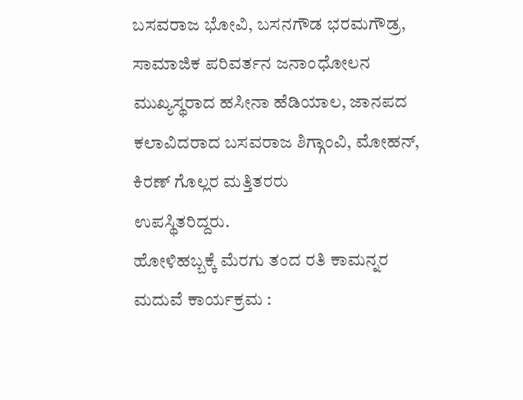ಬಸವರಾಜ ಭೋವಿ, ಬಸನಗೌಡ ಭರಮಗೌಡ್ರ, ಸಾಮಾಜಿಕ ಪರಿವರ್ತನ ಜನಾಂಧೋಲನ ಮುಖ್ಯಸ್ಥರಾದ ಹಸೀನಾ ಹೆಡಿಯಾಲ, ಜಾನಪದ ಕಲಾವಿದರಾದ ಬಸವರಾಜ ಶಿಗ್ಗಾಂವಿ, ಮೋಹನ್, ಕಿರಣ್ ಗೊಲ್ಲರ ಮತ್ತಿತರರು
ಉಪಸ್ಥಿತರಿದ್ದರು.
ಹೋಳಿಹಬ್ಬಕ್ಕೆ ಮೆರಗು ತಂದ ರತಿ ಕಾಮನ್ನರ ಮದುವೆ ಕಾರ್ಯಕ್ರಮ :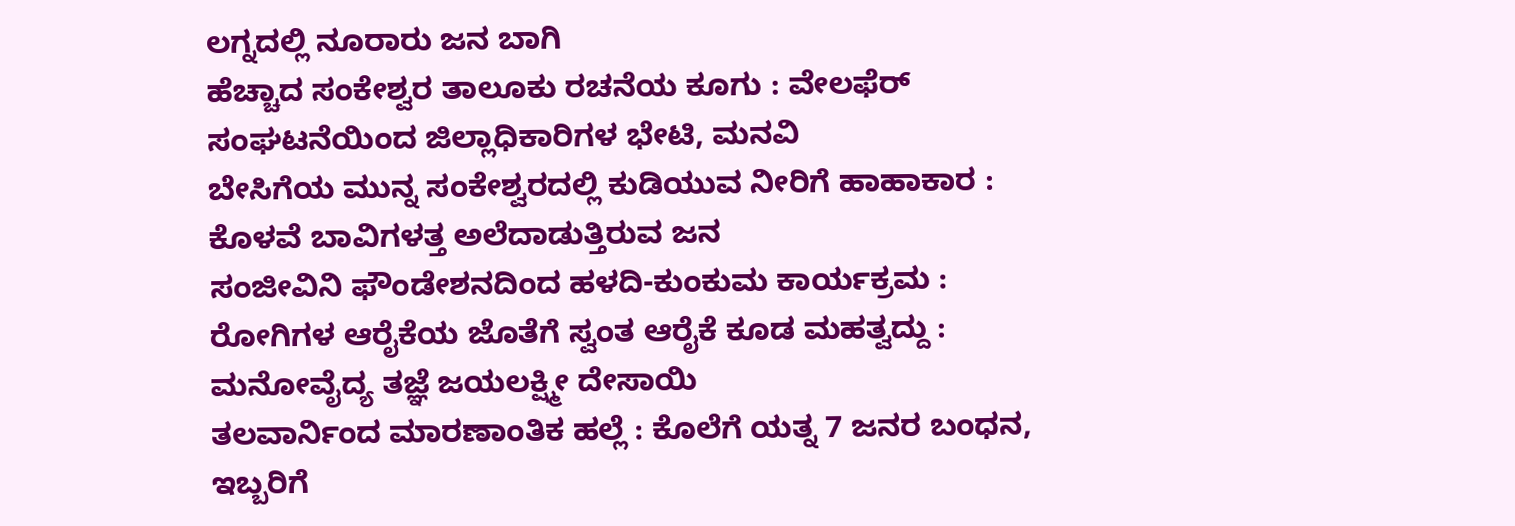ಲಗ್ನದಲ್ಲಿ ನೂರಾರು ಜನ ಬಾಗಿ
ಹೆಚ್ಚಾದ ಸಂಕೇಶ್ವರ ತಾಲೂಕು ರಚನೆಯ ಕೂಗು : ವೇಲಫೆರ್ ಸಂಘಟನೆಯಿಂದ ಜಿಲ್ಲಾಧಿಕಾರಿಗಳ ಭೇಟಿ, ಮನವಿ
ಬೇಸಿಗೆಯ ಮುನ್ನ ಸಂಕೇಶ್ವರದಲ್ಲಿ ಕುಡಿಯುವ ನೀರಿಗೆ ಹಾಹಾಕಾರ : ಕೊಳವೆ ಬಾವಿಗಳತ್ತ ಅಲೆದಾಡುತ್ತಿರುವ ಜನ
ಸಂಜೀವಿನಿ ಫೌಂಡೇಶನದಿಂದ ಹಳದಿ-ಕುಂಕುಮ ಕಾರ್ಯಕ್ರಮ : ರೋಗಿಗಳ ಆರೈಕೆಯ ಜೊತೆಗೆ ಸ್ವಂತ ಆರೈಕೆ ಕೂಡ ಮಹತ್ವದ್ದು : ಮನೋವೈದ್ಯ ತಜ್ಞೆ ಜಯಲಕ್ಷ್ಮೀ ದೇಸಾಯಿ
ತಲವಾರ್ನಿಂದ ಮಾರಣಾಂತಿಕ ಹಲ್ಲೆ : ಕೊಲೆಗೆ ಯತ್ನ 7 ಜನರ ಬಂಧನ, ಇಬ್ಬರಿಗೆ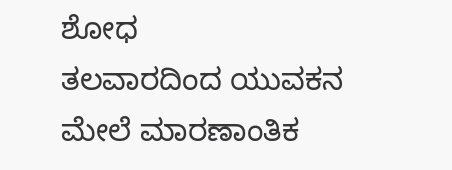ಶೋಧ
ತಲವಾರದಿಂದ ಯುವಕನ ಮೇಲೆ ಮಾರಣಾಂತಿಕ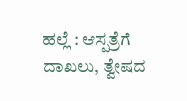ಹಲ್ಲೆ : ಆಸ್ಪತ್ರೆಗೆ ದಾಖಲು, ತ್ವೇಷದ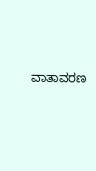ವಾತಾವರಣ